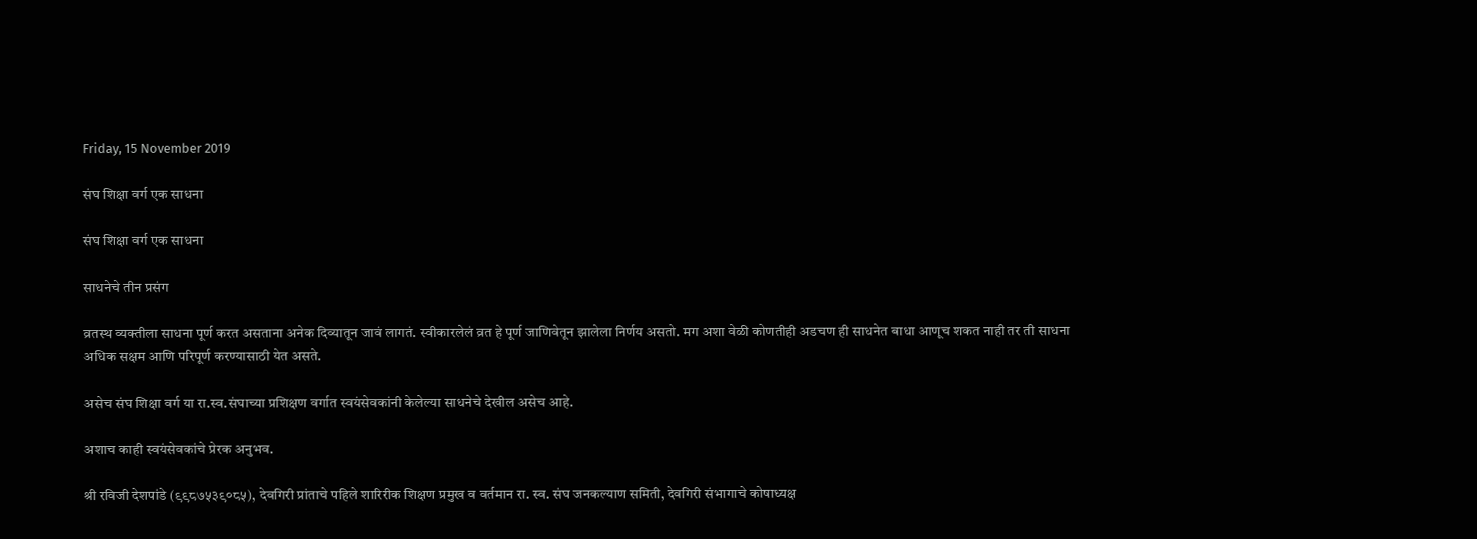Friday, 15 November 2019

संघ शिक्षा वर्ग एक साधना

संघ शिक्षा वर्ग एक साधना

साधनेचे तीन प्रसंग

व्रतस्थ व्यक्तीला साधना पूर्ण करत असताना अनेक दिव्यातून जावं लागतं. स्वीकारलेलं व्रत हे पूर्ण जाणिवेतून झालेला निर्णय असतो. मग अशा वेळी कोणतीही अडचण ही साधनेत बाधा आणूच शकत नाही तर ती साधना अधिक सक्षम आणि परिपूर्ण करण्यासाठी येत असते.

असेच संघ शिक्षा वर्ग या रा.स्व.संघाच्या प्रशिक्षण वर्गात स्वयंसेवकांनी केलेल्या साधनेचे देखील असेच आहे.

अशाच काही स्वयंसेवकांचे प्रेरक अनुभव.

श्री रविजी देशपांडे (९९८७५३९०८५), देवगिरी प्रांताचे पहिले शारिरीक शिक्षण प्रमुख व वर्तमान रा. स्व. संघ जनकल्याण समिती, देवगिरी संभागाचे कोषाध्यक्ष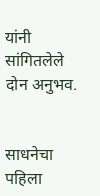यांनी सांगितलेले दोन अनुभव.


साधनेचा पहिला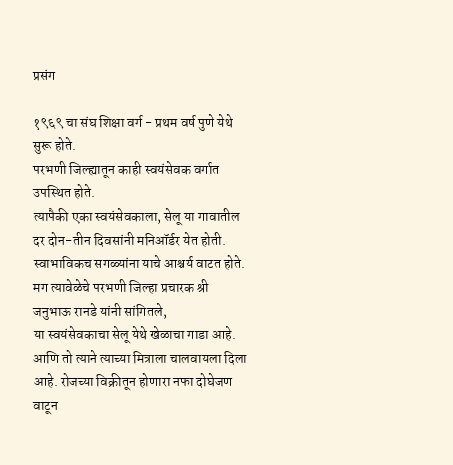प्रसंग

१९६९ चा संघ शिक्षा वर्ग - प्रथम वर्ष पुणे येथे सुरू होते.
परभणी जिल्ह्यातून काही स्वयंसेवक वर्गात उपस्थित होते.
त्यापैकी एका स्वयंसेवकाला, सेलू या गावातील दर दोन-तीन दिवसांनी मनिऑर्डर येत होती.
स्वाभाविकच सगळ्यांना याचे आश्चर्य वाटत होते. मग त्यावेळेचे परभणी जिल्हा प्रचारक श्री जनुभाऊ रानडे यांनी सांगितले,
या स्वयंसेवकाचा सेलू येथे खेळाचा गाडा आहे. आणि तो त्याने त्याच्या मित्राला चालवायला दिला आहे. रोजच्या विक्रीतून होणारा नफा दोघेजण वाटून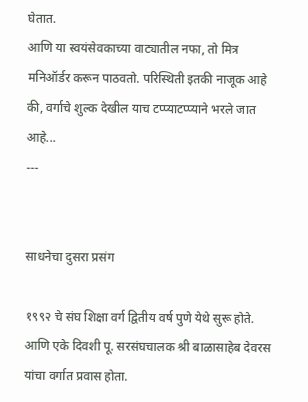घेतात.
आणि या स्वयंसेवकाच्या वाट्यातील नफा, तो मित्र मनिऑर्डर करून पाठवतो. परिस्थिती इतकी नाजूक आहे की, वर्गाचे शुल्क देखील याच टप्प्याटप्प्याने भरले जात आहे...
---


साधनेचा दुसरा प्रसंग

१९९२ चे संघ शिक्षा वर्ग द्वितीय वर्ष पुणे येथे सुरू होते. आणि एके दिवशी पू. सरसंघचालक श्री बाळासाहेब देवरस यांचा वर्गात प्रवास होता.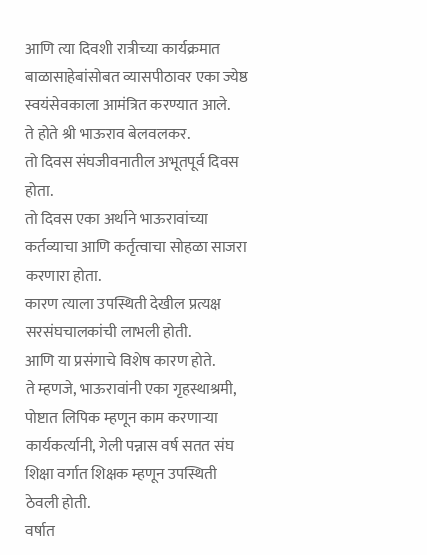आणि त्या दिवशी रात्रीच्या कार्यक्रमात बाळासाहेबांसोबत व्यासपीठावर एका ज्येष्ठ स्वयंसेवकाला आमंत्रित करण्यात आले.
ते होते श्री भाऊराव बेलवलकर.
तो दिवस संघजीवनातील अभूतपूर्व दिवस होता.
तो दिवस एका अर्थाने भाऊरावांच्या कर्तव्याचा आणि कर्तृत्वाचा सोहळा साजरा करणारा होता.
कारण त्याला उपस्थिती देखील प्रत्यक्ष सरसंघचालकांची लाभली होती.
आणि या प्रसंगाचे विशेष कारण होते.
ते म्हणजे, भाऊरावांनी एका गृहस्थाश्रमी, पोष्टात लिपिक म्हणून काम करणाऱ्या कार्यकर्त्यानी, गेली पन्नास वर्ष सतत संघ शिक्षा वर्गात शिक्षक म्हणून उपस्थिती ठेवली होती.
वर्षात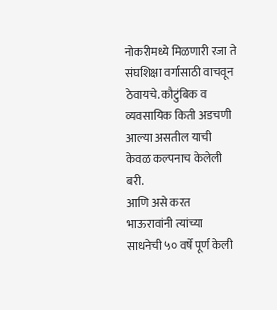नोकरीमध्ये मिळणारी रजा ते संघशिक्षा वर्गासाठी वाचवून ठेवायचे. कौटुंबिक व व्यवसायिक किती अडचणी आल्या असतील याची केवळ कल्पनाच केलेली बरी.
आणि असे करत भाऊरावांनी त्यांच्या साधनेची ५० वर्षे पूर्ण केली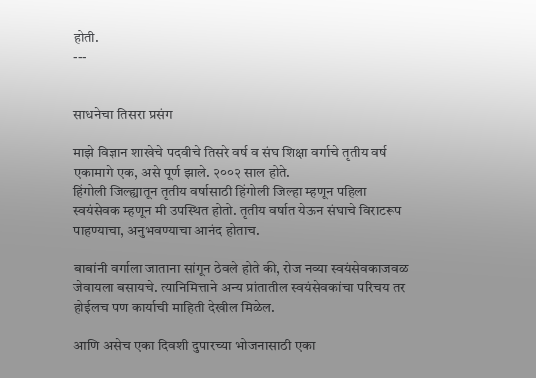होती.
---


साधनेचा तिसरा प्रसंग

माझे विज्ञान शाखेचे पदवीचे तिसरे वर्ष व संघ शिक्षा वर्गाचे तृतीय वर्ष एकामागे एक, असे पूर्ण झाले. २००२ साल होते.
हिंगोली जिल्ह्यातून तृतीय वर्षासाठी हिंगोली जिल्हा म्हणून पहिला स्वयंसेवक म्हणून मी उपस्थित होतो. तृतीय वर्षात येऊन संघाचे विराटरूप पाहण्याचा, अनुभवण्याचा आनंद होताच.

बाबांनी वर्गाला जाताना सांगून ठेवले होते की, रोज नव्या स्वयंसेवकाजवळ जेवायला बसायचे. त्यानिमित्ताने अन्य प्रांतातील स्वयंसेवकांचा परिचय तर होईलच पण कार्याची माहिती देखील मिळेल.

आणि असेच एका दिवशी दुपारच्या भोजनासाठी एका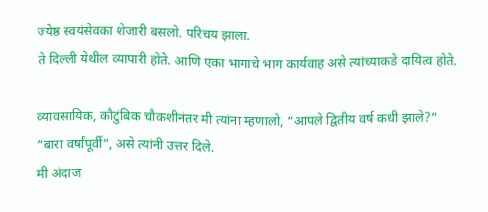ज्येष्ठ स्वयंसेवका शेजारी बसलो. परिचय झाला.
ते दिल्ली येथील व्यापारी होते. आणि एका भागाचे भाग कार्यवाह असे त्यांच्याकडे दायित्व होते.

व्यावसायिक, कौटुंबिक चौकशीनंतर मी त्यांना म्हणालो, “आपले द्वितीय वर्ष कधी झाले?”
“बारा वर्षांपूर्वी”, असे त्यांनी उत्तर दिले.
मी अंदाज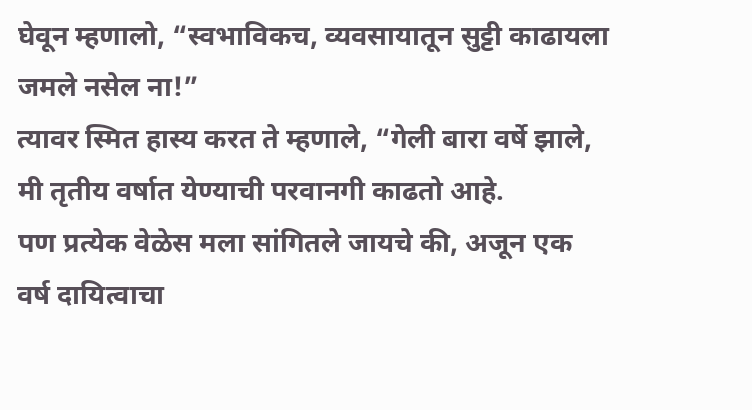घेवून म्हणालो, “स्वभाविकच, व्यवसायातून सुट्टी काढायला जमले नसेल ना!”
त्यावर स्मित हास्य करत ते म्हणाले, “गेली बारा वर्षे झाले, मी तृतीय वर्षात येण्याची परवानगी काढतो आहे.
पण प्रत्येक वेळेस मला सांगितले जायचे की, अजून एक वर्ष दायित्वाचा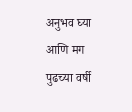अनुभव घ्या आणि मग पुढच्या वर्षी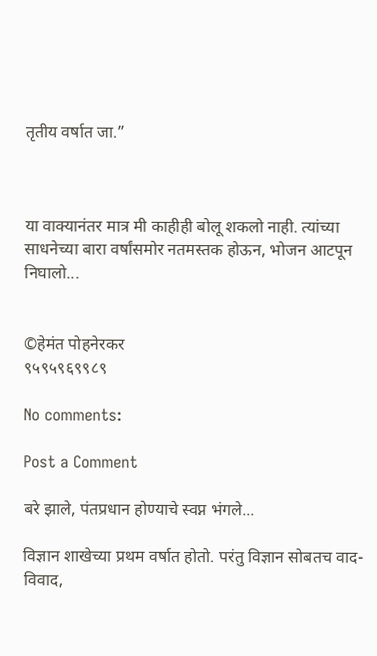तृतीय वर्षात जा.”



या वाक्यानंतर मात्र मी काहीही बोलू शकलो नाही. त्यांच्या साधनेच्या बारा वर्षांसमोर नतमस्तक होऊन, भोजन आटपून निघालो...


©हेमंत पोहनेरकर
९५९५९६९९८९

No comments:

Post a Comment

बरे झाले, पंतप्रधान होण्याचे स्वप्न भंगले...

विज्ञान शाखेच्या प्रथम वर्षात होतो. परंतु विज्ञान सोबतच वाद-विवाद,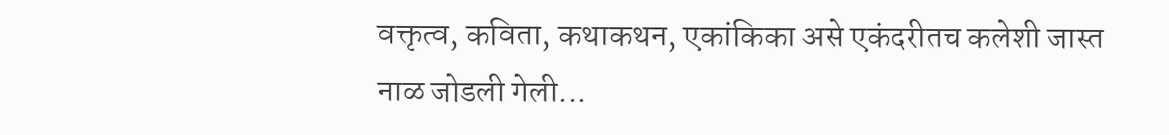वक्तृत्व, कविता, कथाकथन, एकांकिका असे एकंदरीतच कलेशी जास्त नाळ जोडली गेली...